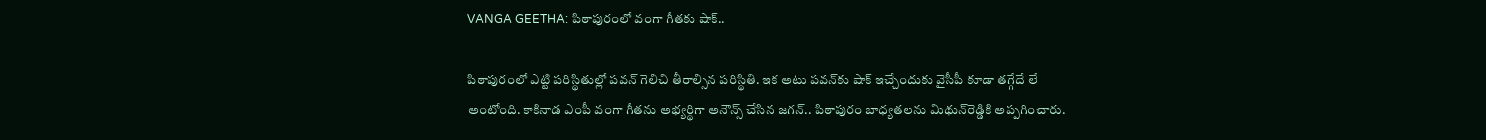VANGA GEETHA: పిఠాపురంలో వంగా గీతకు షాక్‌..

పిఠాపురంలో ఎట్టి పరిస్థితుల్లో పవన్ గెలిచి తీరాల్సిన పరిస్థితి. ఇక అటు పవన్‌కు షాక్ ఇచ్చేందుకు వైసీపీ కూడా తగ్గేదే లే అంటోంది. కాకినాడ ఎంపీ వంగా గీతను అభ్యర్థిగా అనౌన్స్ చేసిన జగన్.. పిఠాపురం బాధ్యతలను మిథున్‌రెడ్డికి అప్పగించారు.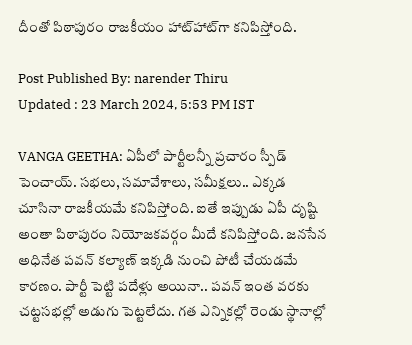దీంతో పిఠాపురం రాజకీయం హాట్‌హాట్‌గా కనిపిస్తోంది.

Post Published By: narender Thiru
Updated : 23 March 2024, 5:53 PM IST

VANGA GEETHA: ఏపీలో పార్టీలన్నీ ప్రచారం స్పీడ్ పెంచాయ్. సభలు, సమావేశాలు, సమీక్షలు.. ఎక్కడ చూసినా రాజకీయమే కనిపిస్తోంది. ఐతే ఇప్పుడు ఏపీ దృష్టి అంతా పిఠాపురం నియోజకవర్గం మీదే కనిపిస్తోంది. జనసేన అధినేత పవన్ కల్యాణ్‌ ఇక్కడి నుంచి పోటీ చేయడమే కారణం. పార్టీ పెట్టి పదేళ్లు అయినా.. పవన్ ఇంత వరకు చట్టసభల్లో అడుగు పెట్టలేదు. గత ఎన్నికల్లో రెండు స్థానాల్లో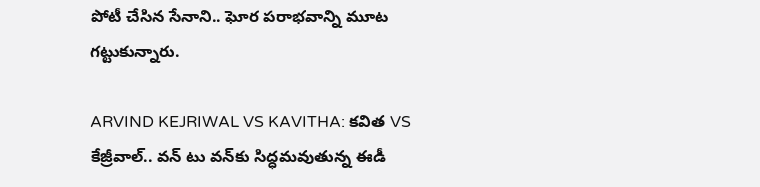పోటీ చేసిన సేనాని.. ఘోర పరాభవాన్ని మూట గట్టుకున్నారు.

ARVIND KEJRIWAL VS KAVITHA: కవిత VS కేజ్రీవాల్.. వన్ టు వన్‌కు సిద్ధమవుతున్న ఈడీ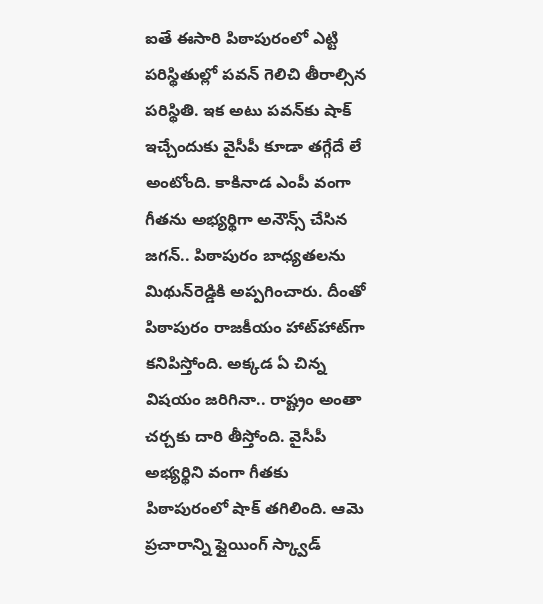ఐతే ఈసారి పిఠాపురంలో ఎట్టి పరిస్థితుల్లో పవన్ గెలిచి తీరాల్సిన పరిస్థితి. ఇక అటు పవన్‌కు షాక్ ఇచ్చేందుకు వైసీపీ కూడా తగ్గేదే లే అంటోంది. కాకినాడ ఎంపీ వంగా గీతను అభ్యర్థిగా అనౌన్స్ చేసిన జగన్.. పిఠాపురం బాధ్యతలను మిథున్‌రెడ్డికి అప్పగించారు. దీంతో పిఠాపురం రాజకీయం హాట్‌హాట్‌గా కనిపిస్తోంది. అక్కడ ఏ చిన్న విషయం జరిగినా.. రాష్ట్రం అంతా చర్చకు దారి తీస్తోంది. వైసీపీ అభ్యర్థిని వంగా గీతకు పిఠాపురంలో షాక్ తగిలింది. ఆమె ప్రచారాన్ని ఫ్లైయింగ్ స్క్వాడ్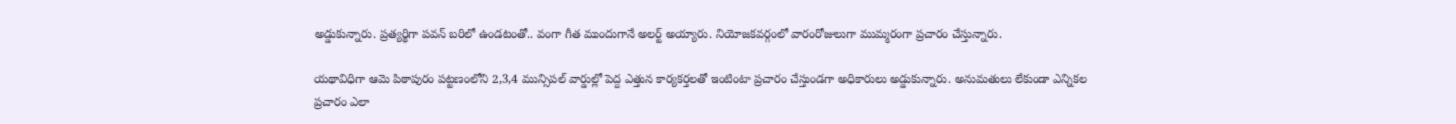అడ్డుకున్నారు. ప్రత్యర్థిగా ప‌వ‌న్ బ‌రిలో ఉండ‌టంతో.. వంగా గీత ముందుగానే అల‌ర్ట్ అయ్యారు. నియోజ‌క‌వ‌ర్గంలో వారంరోజులుగా ముమ్మరంగా ప్రచారం చేస్తున్నారు.

య‌థావిధిగా ఆమె పిఠాపురం ప‌ట్టణంలోని 2,3,4 మున్సిప‌ల్ వార్డుల్లో పెద్ద ఎత్తున కార్యక‌ర్తల‌తో ఇంటింటా ప్రచారం చేస్తుండగా అధికారులు అడ్డుకున్నారు. అనుమ‌తులు లేకుండా ఎన్నిక‌ల ప్రచారం ఎలా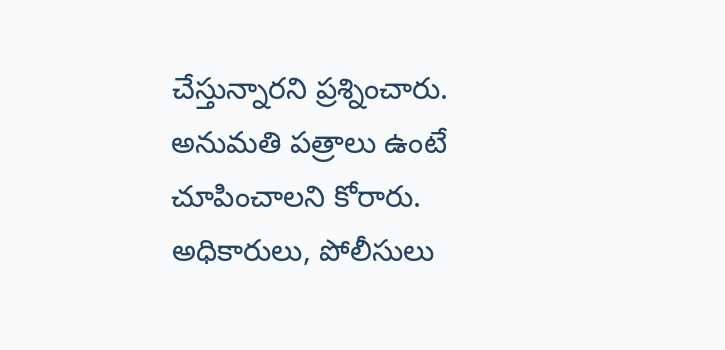చేస్తున్నారని ప్రశ్నించారు. అనుమ‌తి ప‌త్రాలు ఉంటే చూపించాల‌ని కోరారు. అధికారులు, పోలీసులు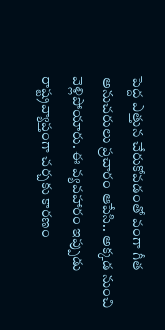పెద్ద ఎత్తున చేరుకోవ‌డంతో వంగా గీత అనుచరులు ప్రచారం ఆపేసి.. అక్కడ నుంచి వెళ్లిపోయారు. ఈ వ్యవహారం ఇప్పుడు రాష్ట్రవ్యాప్తంగా చర్చకు కారణం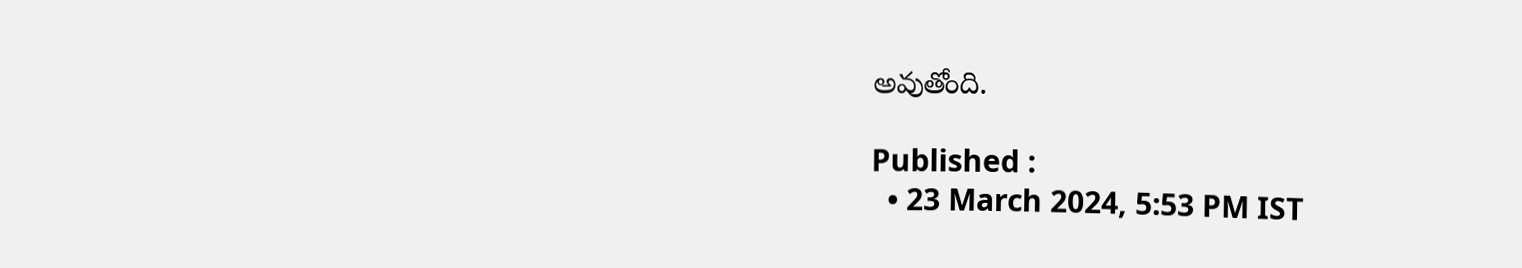అవుతోంది.

Published :
  • 23 March 2024, 5:53 PM IST